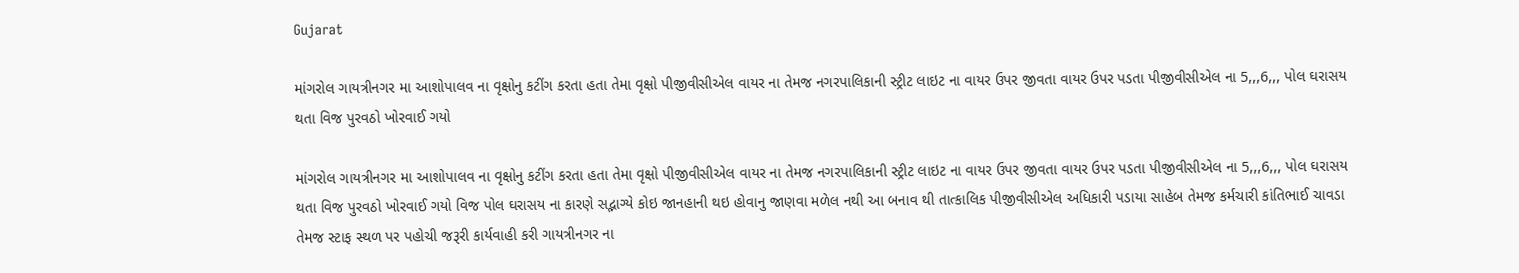Gujarat

માંગરોલ ગાયત્રીનગર મા આશોપાલવ ના વૃક્ષોનુ કટીંગ કરતા હતા તેમા વૃક્ષો પીજીવીસીએલ વાયર ના તેમજ નગરપાલિકાની સ્ટ્રીટ લાઇટ ના વાયર ઉપર જીવતા વાયર ઉપર પડતા પીજીવીસીએલ ના 5,,,6,,, પોલ ઘરાસય થતા વિજ પુરવઠો ખોરવાઈ ગયો

માંગરોલ ગાયત્રીનગર મા આશોપાલવ ના વૃક્ષોનુ કટીંગ કરતા હતા તેમા વૃક્ષો પીજીવીસીએલ વાયર ના તેમજ નગરપાલિકાની સ્ટ્રીટ લાઇટ ના વાયર ઉપર જીવતા વાયર ઉપર પડતા પીજીવીસીએલ ના 5,,,6,,, પોલ ઘરાસય થતા વિજ પુરવઠો ખોરવાઈ ગયો વિજ પોલ ઘરાસય ના કારણે સદ્ભાગ્યે કોઇ જાનહાની થઇ હોવાનુ જાણવા મળેલ નથી આ બનાવ થી તાત્કાલિક પીજીવીસીએલ અધિકારી પડાયા સાહેબ તેમજ કર્મચારી કાંતિભાઈ ચાવડા તેમજ સ્ટાફ સ્થળ પર પહોચી જરૂરી કાર્યવાહી કરી ગાયત્રીનગર ના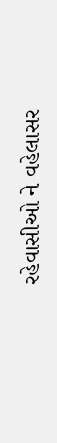રહેવાસીઓ ને વહેલાસર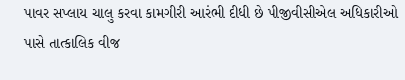પાવર સપ્લાય ચાલુ કરવા કામગીરી આરંભી દીધી છે પીજીવીસીએલ અધિકારીઓ પાસે તાત્કાલિક વીજ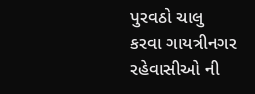પુરવઠો ચાલુ કરવા ગાયત્રીનગર રહેવાસીઓ ની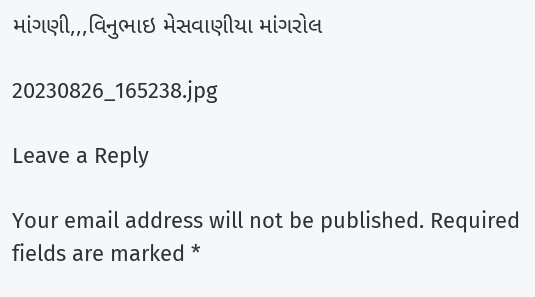માંગણી,,,વિનુભાઇ મેસવાણીયા માંગરોલ

20230826_165238.jpg

Leave a Reply

Your email address will not be published. Required fields are marked *